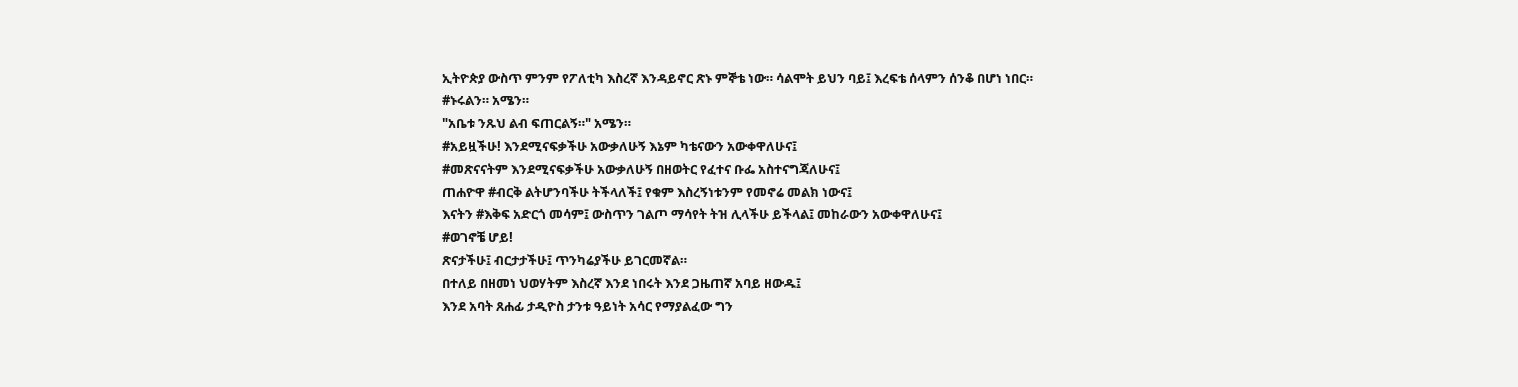ኢትዮጵያ ውስጥ ምንም የፖለቲካ እስረኛ እንዳይኖር ጽኑ ምኞቴ ነው። ሳልሞት ይህን ባይ፤ እረፍቴ ሰላምን ሰንቆ በሆነ ነበር።
#ኑሩልን። አሜን።
"አቤቱ ንጹህ ልብ ፍጠርልኝ።" አሜን።
#አይዟችሁ! እንደሚናፍቃችሁ አውቃለሁኝ እኔም ካቴናውን አውቀዋለሁና፤
#መጽናናትም እንደሚናፍቃችሁ አውቃለሁኝ በዘወትር የፈተና ቡፌ አስተናግጃለሁና፤
ጠሐዮዋ #ብርቅ ልትሆንባችሁ ትችላለች፤ የቁም እስረኝነቱንም የመኖሬ መልክ ነውና፤
እናትን #እቅፍ አድርጎ መሳም፤ ውስጥን ገልጦ ማሳየት ትዝ ሊላችሁ ይችላል፤ መከራውን አውቀዋለሁና፤
#ወገኖቼ ሆይ!
ጽናታችሁ፤ ብርታታችሁ፤ ጥንካሬያችሁ ይገርመኛል።
በተለይ በዘመነ ህወሃትም እስረኛ እንደ ነበሩት እንደ ጋዜጠኛ አባይ ዘውዱ፤
እንደ አባት ጸሐፊ ታዲዮስ ታንቱ ዓይነት አሳር የማያልፈው ግን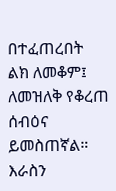በተፈጠረበት
ልክ ለመቆም፤ ለመዝለቅ የቆረጠ ሰብዕና ይመስጠኛል። እራስን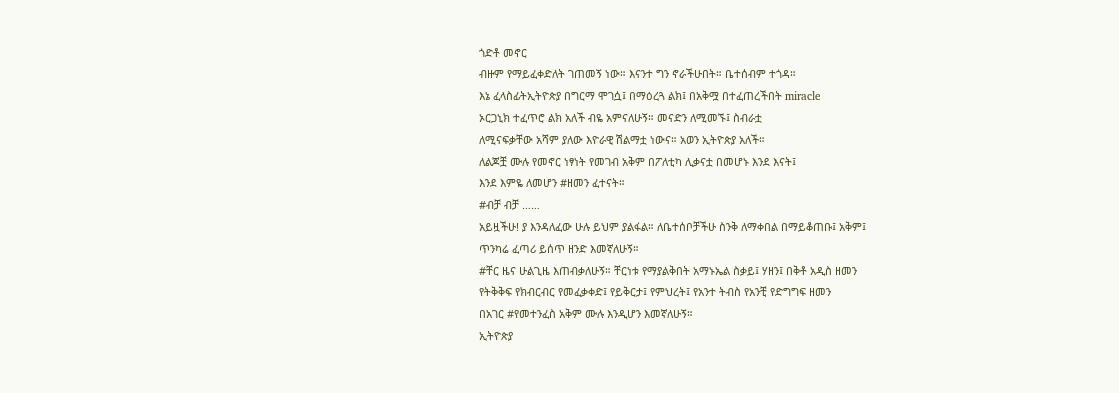ጎድቶ መኖር
ብዙም የማይፈቀድለት ገጠመኝ ነው። እናንተ ግን ኖራችሁበት። ቤተሰብም ተጎዳ።
እኔ ፈላስፊትኢትዮጵያ በግርማ ሞገሷ፤ በማዕረጓ ልክ፤ በአቅሟ በተፈጠረችበት miracle
ኦርጋኒክ ተፈጥሮ ልክ አለች ብዬ አምናለሁኝ። መናድን ለሚመኙ፤ ስብራቷ
ለሚናፍቃቸው አሻም ያለው እዮራዊ ሽልማቷ ነውና። አወን ኢትዮጵያ አለች።
ለልጆቿ ሙሉ የመኖር ነፃነት የመገብ አቅም በፖለቲካ ሊቃናቷ በመሆኑ እንደ እናት፤
እንደ እምዬ ለመሆን #ዘመን ፈተናት።
#ብቻ ብቻ ……
አይዟችሁ! ያ እንዳለፈው ሁሉ ይህም ያልፋል። ለቤተሰቦቻችሁ ስንቅ ለማቀበል በማይቆጠቡ፤ አቅም፤
ጥንካሬ ፈጣሪ ይሰጥ ዘንድ እመኛለሁኝ።
#ቸር ዜና ሁልጊዜ እጠብቃለሁኝ። ቸርነቱ የማያልቅበት አማኑኤል ስቃይ፤ ሃዘን፤ በቅቶ አዲስ ዘመን
የትቅቅፍ የክብርብር የመፈቃቀድ፤ የይቅርታ፤ የምህረት፤ የአንተ ትብስ የአንቺ የድግግፍ ዘመን
በአገር #የመተንፈስ አቅም ሙሉ እንዲሆን እመኛለሁኝ።
ኢትዮጵያ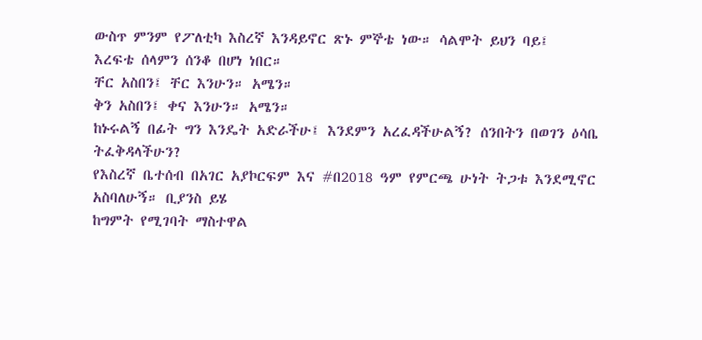ውስጥ ምንም የፖለቲካ እስረኛ እንዳይኖር ጽኑ ምኞቴ ነው። ሳልሞት ይህን ባይ፤
እረፍቴ ሰላምን ሰንቆ በሆነ ነበር።
ቸር አስበን፤ ቸር እንሁን። አሜን።
ቅን አስበን፤ ቀና እንሁን። አሜን።
ከኑሩልኝ በፊት ግን እንዴት አድራችሁ፤ እንደምን አረፈዳችሁልኝ? ሰንበትን በወገን ዕሳቤ ትፈቅዳላችሁን?
የእስረኛ ቤተሰብ በአገር አያኮርፍም እና #በ2018 ዓም የምርጫ ሁነት ትጋቱ እንደሚኖር አስባለሁኝ። ቢያንስ ይሄ
ከግምት የሚገባት ማስተዋል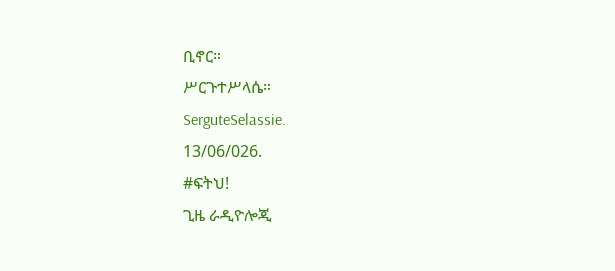ቢኖር።
ሥርጉተሥላሴ።
SerguteSelassie.
13/06/026.
#ፍትህ!
ጊዜ ራዲዮሎጂ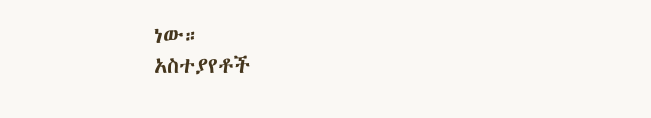ነው።
አስተያየቶች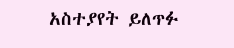አስተያየት ይለጥፉ